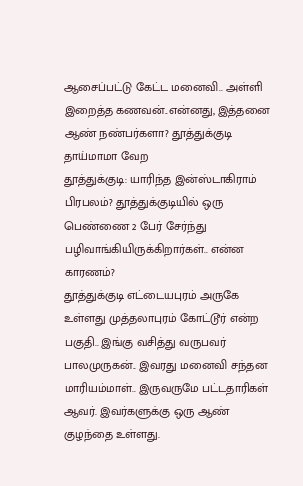ஆசைப்பட்டு கேட்ட மனைவி.. அள்ளி இறைத்த கணவன்..என்னது, இத்தனை ஆண் நண்பர்களா? தூத்துக்குடி தாய்மாமா வேற
தூத்துக்குடி: யாரிந்த இன்ஸ்டாகிராம் பிரபலம்? தூத்துக்குடியில் ஒரு பெண்ணை 2 பேர் சேர்ந்து பழிவாங்கியிருக்கிறார்கள்.. என்ன காரணம்?
தூத்துக்குடி எட்டையபுரம் அருகே உள்ளது முத்தலாபுரம் கோட்டூர் என்ற பகுதி.. இங்கு வசித்து வருபவர் பாலமுருகன்.. இவரது மனைவி சந்தன மாரியம்மாள்.. இருவருமே பட்டதாரிகள் ஆவர். இவர்களுக்கு ஒரு ஆண் குழந்தை உள்ளது.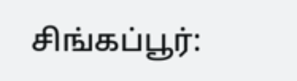சிங்கப்பூர்: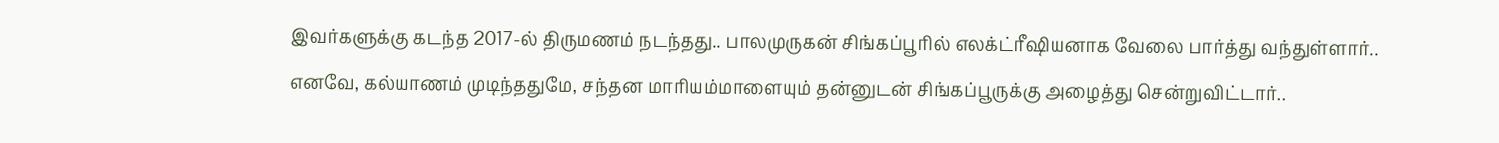இவர்களுக்கு கடந்த 2017-ல் திருமணம் நடந்தது.. பாலமுருகன் சிங்கப்பூரில் எலக்ட்ரீஷியனாக வேலை பார்த்து வந்துள்ளார்.. எனவே, கல்யாணம் முடிந்ததுமே, சந்தன மாரியம்மாளையும் தன்னுடன் சிங்கப்பூருக்கு அழைத்து சென்றுவிட்டார்..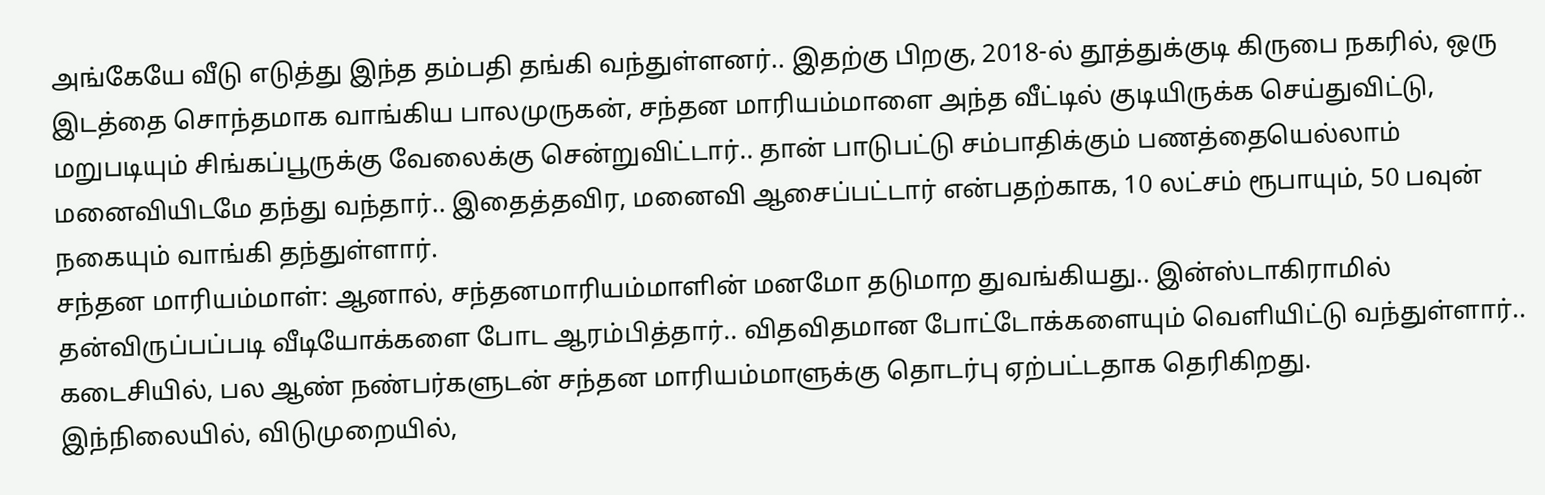அங்கேயே வீடு எடுத்து இந்த தம்பதி தங்கி வந்துள்ளனர்.. இதற்கு பிறகு, 2018-ல் தூத்துக்குடி கிருபை நகரில், ஒரு இடத்தை சொந்தமாக வாங்கிய பாலமுருகன், சந்தன மாரியம்மாளை அந்த வீட்டில் குடியிருக்க செய்துவிட்டு, மறுபடியும் சிங்கப்பூருக்கு வேலைக்கு சென்றுவிட்டார்.. தான் பாடுபட்டு சம்பாதிக்கும் பணத்தையெல்லாம் மனைவியிடமே தந்து வந்தார்.. இதைத்தவிர, மனைவி ஆசைப்பட்டார் என்பதற்காக, 10 லட்சம் ரூபாயும், 50 பவுன் நகையும் வாங்கி தந்துள்ளார்.
சந்தன மாரியம்மாள்: ஆனால், சந்தனமாரியம்மாளின் மனமோ தடுமாற துவங்கியது.. இன்ஸ்டாகிராமில் தன்விருப்பப்படி வீடியோக்களை போட ஆரம்பித்தார்.. விதவிதமான போட்டோக்களையும் வெளியிட்டு வந்துள்ளார்.. கடைசியில், பல ஆண் நண்பர்களுடன் சந்தன மாரியம்மாளுக்கு தொடர்பு ஏற்பட்டதாக தெரிகிறது.
இந்நிலையில், விடுமுறையில்,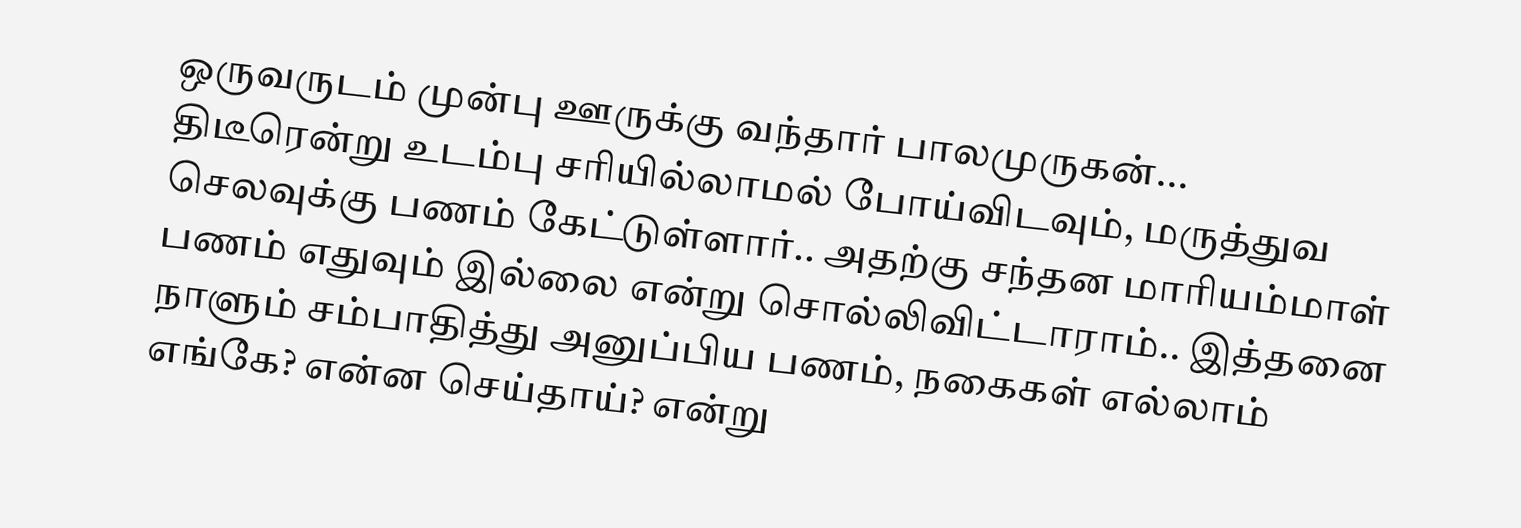ஒருவருடம் முன்பு ஊருக்கு வந்தார் பாலமுருகன்... திடீரென்று உடம்பு சரியில்லாமல் போய்விடவும், மருத்துவ செலவுக்கு பணம் கேட்டுள்ளார்.. அதற்கு சந்தன மாரியம்மாள் பணம் எதுவும் இல்லை என்று சொல்லிவிட்டாராம்.. இத்தனை நாளும் சம்பாதித்து அனுப்பிய பணம், நகைகள் எல்லாம் எங்கே? என்ன செய்தாய்? என்று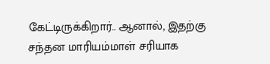கேட்டிருக்கிறார்.. ஆனால், இதற்கு சந்தன மாரியம்மாள் சரியாக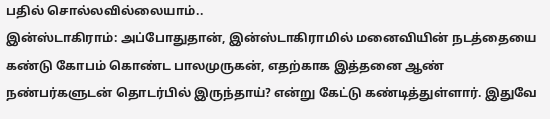பதில் சொல்லவில்லையாம்..
இன்ஸ்டாகிராம்: அப்போதுதான், இன்ஸ்டாகிராமில் மனைவியின் நடத்தையை கண்டு கோபம் கொண்ட பாலமுருகன், எதற்காக இத்தனை ஆண் நண்பர்களுடன் தொடர்பில் இருந்தாய்? என்று கேட்டு கண்டித்துள்ளார். இதுவே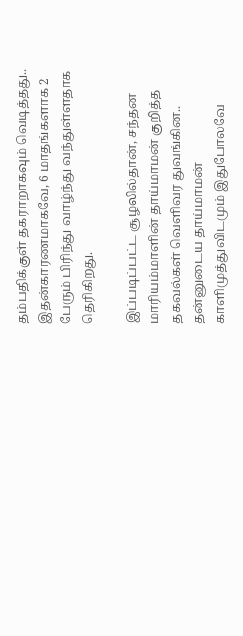தம்பதிக்குள் தகராறாகவும் வெடித்தது.. இதன்காரணமாகவே, 6 மாதங்களாக 2 பேரும் பிரிந்து வாழ்ந்து வந்துள்ளதாக தெரிகிறது.

இப்படிப்பட்ட சூழலில்தான், சந்தன மாரியம்மாளின் தாய்மாமன் குறித்த தகவல்கள் வெளிவர துவங்கின.. தன்னுடைய தாய்மாமன் காளிமுத்துவிடமும் இதுபோலவே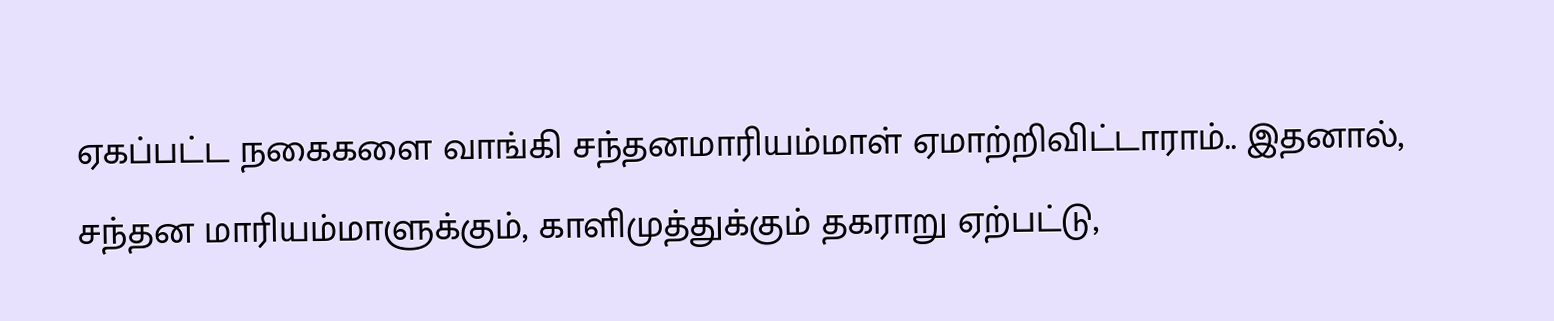ஏகப்பட்ட நகைகளை வாங்கி சந்தனமாரியம்மாள் ஏமாற்றிவிட்டாராம்.. இதனால், சந்தன மாரியம்மாளுக்கும், காளிமுத்துக்கும் தகராறு ஏற்பட்டு,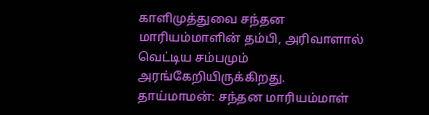காளிமுத்துவை சந்தன மாரியம்மாளின் தம்பி, அரிவாளால் வெட்டிய சம்பமும் அரங்கேறியிருக்கிறது.
தாய்மாமன்: சந்தன மாரியம்மாள்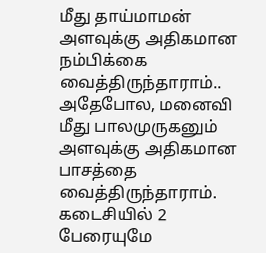மீது தாய்மாமன் அளவுக்கு அதிகமான நம்பிக்கை வைத்திருந்தாராம்.. அதேபோல, மனைவி மீது பாலமுருகனும் அளவுக்கு அதிகமான பாசத்தை வைத்திருந்தாராம். கடைசியில் 2 பேரையுமே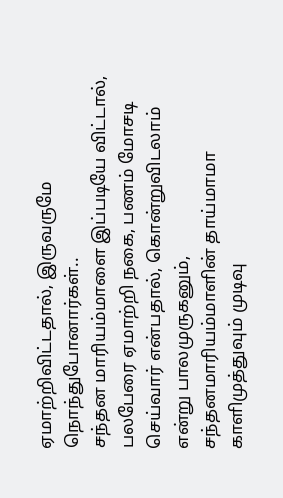ஏமாற்றிவிட்டதால், இருவருமே நொந்துபோனார்கள்..
சந்தன மாரியம்மாளை இப்படியே விட்டால், பலபேரை ஏமாற்றி நகை, பணம் மோசடி செய்வார் என்பதால், கொன்றுவிடலாம் என்று பாலமுருகனும், சந்தனமாரியம்மாளின் தாய்மாமா காளிமுத்துவும் முடிவு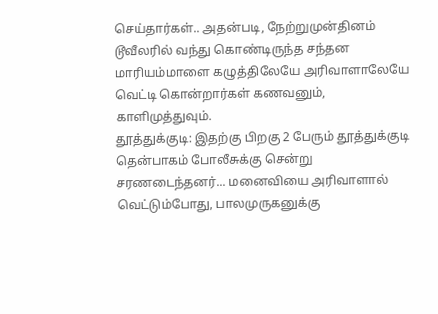செய்தார்கள்.. அதன்படி, நேற்றுமுன்தினம் டூவீலரில் வந்து கொண்டிருந்த சந்தன மாரியம்மாளை கழுத்திலேயே அரிவாளாலேயே வெட்டி கொன்றார்கள் கணவனும், காளிமுத்துவும்.
தூத்துக்குடி: இதற்கு பிறகு 2 பேரும் தூத்துக்குடி தென்பாகம் போலீசுக்கு சென்று சரணடைந்தனர்... மனைவியை அரிவாளால் வெட்டும்போது, பாலமுருகனுக்கு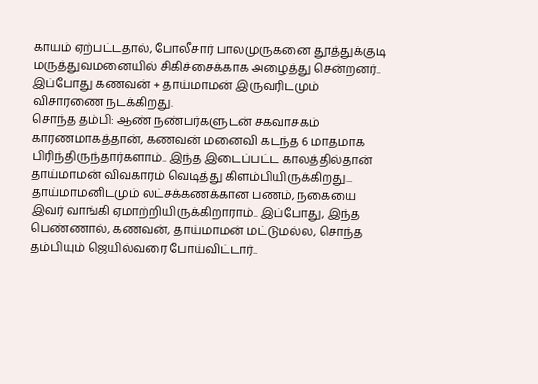காயம் ஏற்பட்டதால், போலீசார் பாலமுருகனை தூத்துக்குடி மருத்துவமனையில் சிகிச்சைக்காக அழைத்து சென்றனர்.. இப்போது கணவன் + தாய்மாமன் இருவரிடமும் விசாரணை நடக்கிறது.
சொந்த தம்பி: ஆண் நண்பர்களுடன் சகவாசகம் காரணமாகத்தான், கணவன் மனைவி கடந்த 6 மாதமாக பிரிந்திருந்தார்களாம்.. இந்த இடைப்பட்ட காலத்தில்தான் தாய்மாமன் விவகாரம் வெடித்து கிளம்பியிருக்கிறது... தாய்மாமனிடமும் லட்சக்கணக்கான பணம், நகையை இவர் வாங்கி ஏமாற்றியிருக்கிறாராம்.. இப்போது, இந்த பெண்ணால், கணவன், தாய்மாமன் மட்டுமல்ல, சொந்த தம்பியும் ஜெயில்வரை போய்விட்டார்..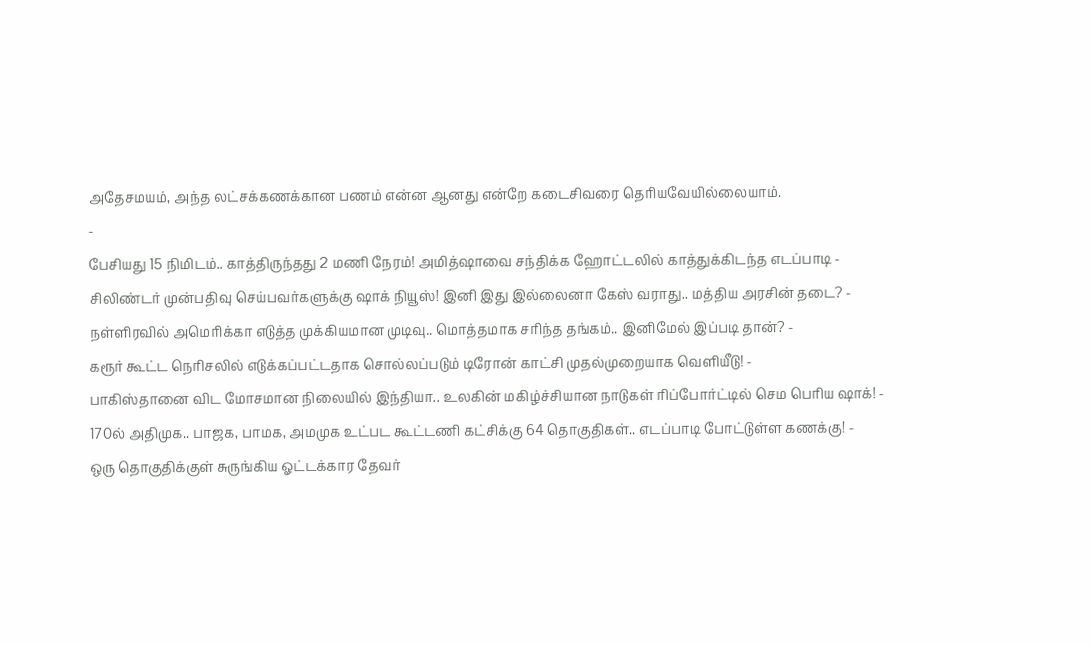அதேசமயம், அந்த லட்சக்கணக்கான பணம் என்ன ஆனது என்றே கடைசிவரை தெரியவேயில்லையாம்.
-
பேசியது 15 நிமிடம்.. காத்திருந்தது 2 மணி நேரம்! அமித்ஷாவை சந்திக்க ஹோட்டலில் காத்துக்கிடந்த எடப்பாடி -
சிலிண்டர் முன்பதிவு செய்பவர்களுக்கு ஷாக் நியூஸ்! இனி இது இல்லைனா கேஸ் வராது.. மத்திய அரசின் தடை? -
நள்ளிரவில் அமெரிக்கா எடுத்த முக்கியமான முடிவு.. மொத்தமாக சரிந்த தங்கம்.. இனிமேல் இப்படி தான்? -
கரூர் கூட்ட நெரிசலில் எடுக்கப்பட்டதாக சொல்லப்படும் டிரோன் காட்சி முதல்முறையாக வெளியீடு! -
பாகிஸ்தானை விட மோசமான நிலையில் இந்தியா.. உலகின் மகிழ்ச்சியான நாடுகள் ரிப்போர்ட்டில் செம பெரிய ஷாக்! -
170ல் அதிமுக.. பாஜக, பாமக, அமமுக உட்பட கூட்டணி கட்சிக்கு 64 தொகுதிகள்.. எடப்பாடி போட்டுள்ள கணக்கு! -
ஒரு தொகுதிக்குள் சுருங்கிய ஓட்டக்கார தேவர்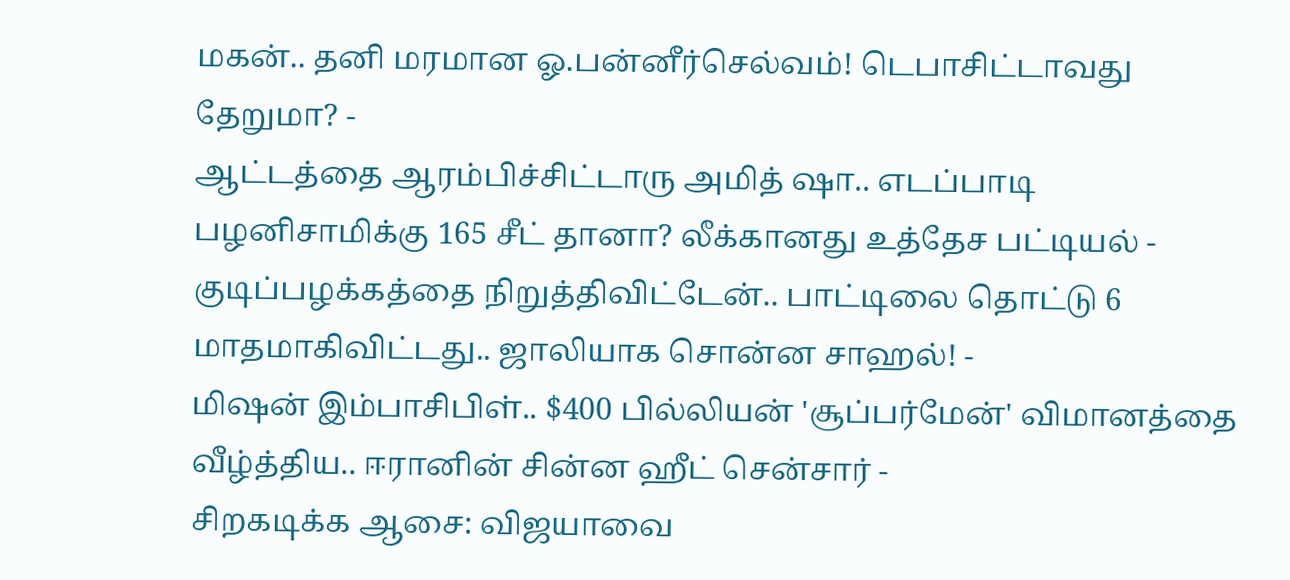மகன்.. தனி மரமான ஓ.பன்னீர்செல்வம்! டெபாசிட்டாவது தேறுமா? -
ஆட்டத்தை ஆரம்பிச்சிட்டாரு அமித் ஷா.. எடப்பாடி பழனிசாமிக்கு 165 சீட் தானா? லீக்கானது உத்தேச பட்டியல் -
குடிப்பழக்கத்தை நிறுத்திவிட்டேன்.. பாட்டிலை தொட்டு 6 மாதமாகிவிட்டது.. ஜாலியாக சொன்ன சாஹல்! -
மிஷன் இம்பாசிபிள்.. $400 பில்லியன் 'சூப்பர்மேன்' விமானத்தை வீழ்த்திய.. ஈரானின் சின்ன ஹீட் சென்சார் -
சிறகடிக்க ஆசை: விஜயாவை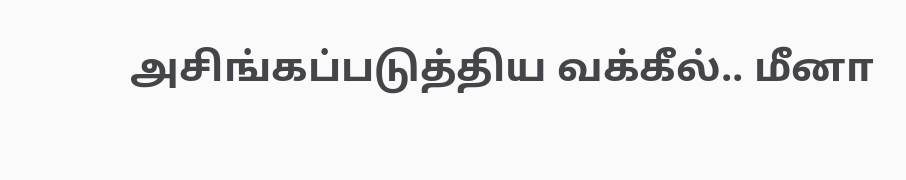அசிங்கப்படுத்திய வக்கீல்.. மீனா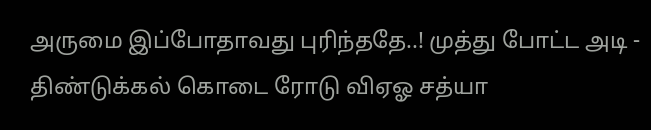அருமை இப்போதாவது புரிந்ததே..! முத்து போட்ட அடி -
திண்டுக்கல் கொடை ரோடு விஏஓ சத்யா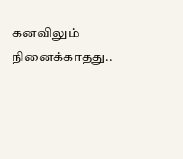கனவிலும் நினைக்காதது..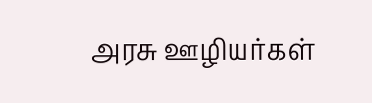அரசு ஊழியர்கள்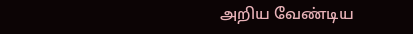அறிய வேண்டிய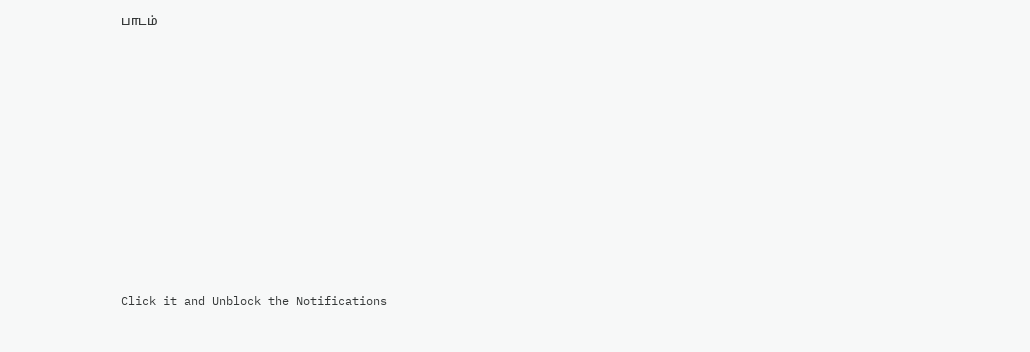பாடம்












Click it and Unblock the Notifications